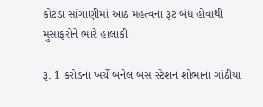કોટડા સાંગાણીમાં આઠ મહત્વના રૂટ બંધ હોવાથી મુસાફરોને ભારે હાલાકી

રૂ. 1 કરોડના ખર્ચે બનેલ બસ સ્ટેશન શોભાના ગાંઠીયા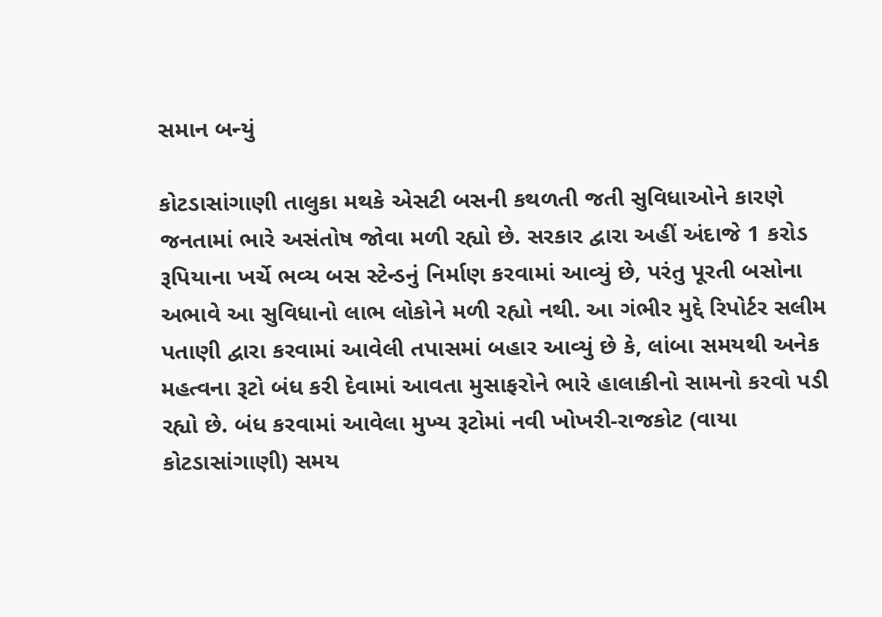સમાન બન્યું

કોટડાસાંગાણી તાલુકા મથકે એસટી બસની કથળતી જતી સુવિધાઓને કારણે જનતામાં ભારે અસંતોષ જોવા મળી રહ્યો છે. સરકાર દ્વારા અહીં અંદાજે 1 કરોડ રૂપિયાના ખર્ચે ભવ્ય બસ સ્ટેન્ડનું નિર્માણ કરવામાં આવ્યું છે, પરંતુ પૂરતી બસોના અભાવે આ સુવિધાનો લાભ લોકોને મળી રહ્યો નથી. આ ગંભીર મુદ્દે રિપોર્ટર સલીમ પતાણી દ્વારા કરવામાં આવેલી તપાસમાં બહાર આવ્યું છે કે, લાંબા સમયથી અનેક મહત્વના રૂટો બંધ કરી દેવામાં આવતા મુસાફરોને ભારે હાલાકીનો સામનો કરવો પડી રહ્યો છે. બંધ કરવામાં આવેલા મુખ્ય રૂટોમાં નવી ખોખરી-રાજકોટ (વાયા કોટડાસાંગાણી) સમય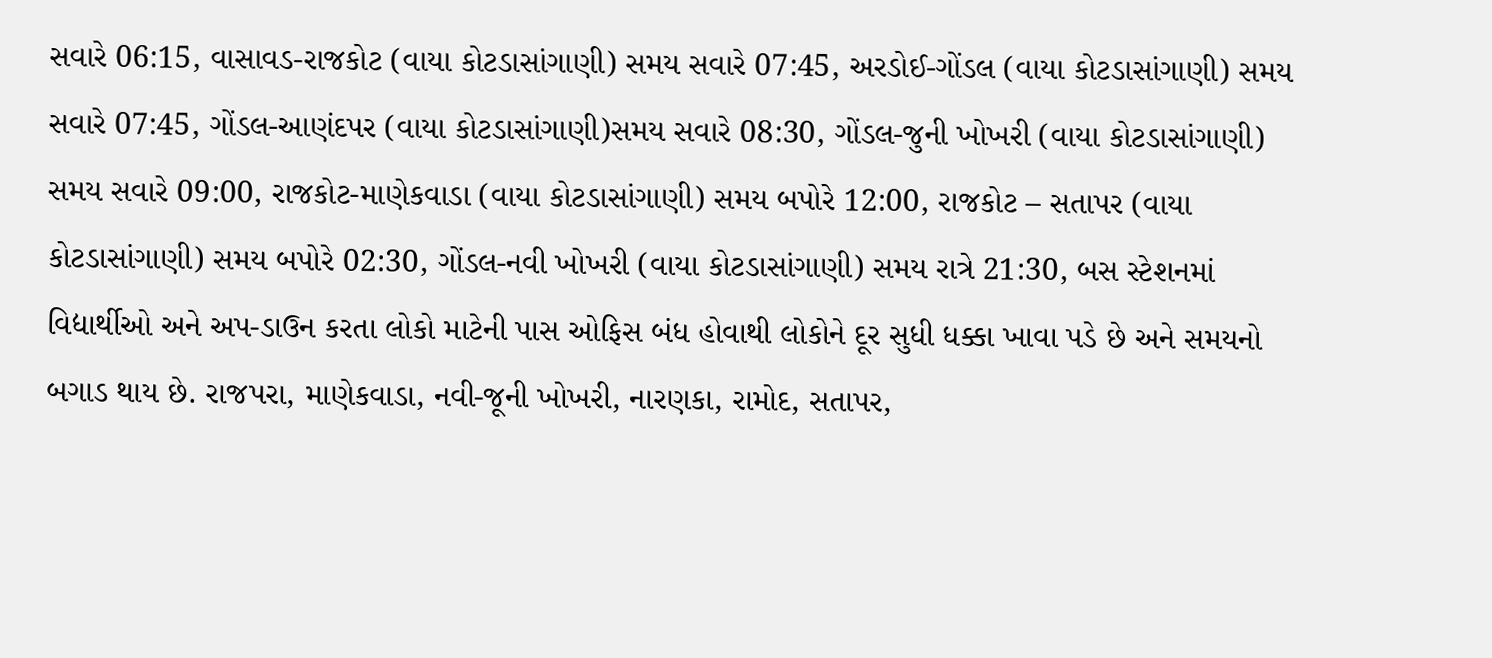સવારે 06:15, વાસાવડ-રાજકોટ (વાયા કોટડાસાંગાણી) સમય સવારે 07:45, અરડોઈ-ગોંડલ (વાયા કોટડાસાંગાણી) સમય સવારે 07:45, ગોંડલ-આણંદપર (વાયા કોટડાસાંગાણી)સમય સવારે 08:30, ગોંડલ-જુની ખોખરી (વાયા કોટડાસાંગાણી) સમય સવારે 09:00, રાજકોટ-માણેકવાડા (વાયા કોટડાસાંગાણી) સમય બપોરે 12:00, રાજકોટ – સતાપર (વાયા કોટડાસાંગાણી) સમય બપોરે 02:30, ગોંડલ-નવી ખોખરી (વાયા કોટડાસાંગાણી) સમય રાત્રે 21:30, બસ સ્ટેશનમાં વિદ્યાર્થીઓ અને અપ-ડાઉન કરતા લોકો માટેની પાસ ઓફિસ બંધ હોવાથી લોકોને દૂર સુધી ધક્કા ખાવા પડે છે અને સમયનો બગાડ થાય છે. રાજપરા, માણેકવાડા, નવી-જૂની ખોખરી, નારણકા, રામોદ, સતાપર,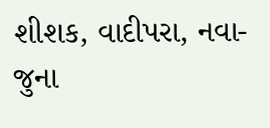શીશક, વાદીપરા, નવા-જુના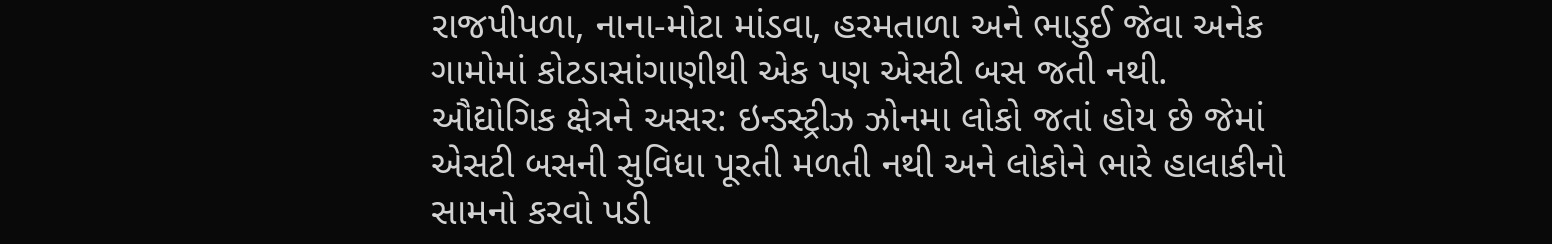રાજપીપળા, નાના-મોટા માંડવા, હરમતાળા અને ભાડુઈ જેવા અનેક ગામોમાં કોટડાસાંગાણીથી એક પણ એસટી બસ જતી નથી. ઔદ્યોગિક ક્ષેત્રને અસર: ઇન્ડસ્ટ્રીઝ ઝોનમા લોકો જતાં હોય છે જેમાં એસટી બસની સુવિધા પૂરતી મળતી નથી અને લોકોને ભારે હાલાકીનો સામનો કરવો પડી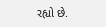રહ્યો છે.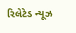રિલેટેડ ન્યૂઝ